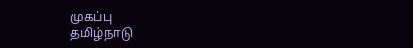முகப்பு
தமிழ்நாடு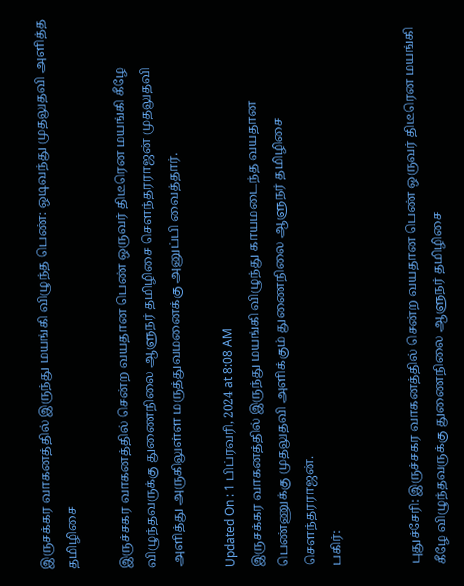இருசக்கர வாகனத்தில் இருந்து மயங்கி விழுந்த பெண்: ஒடிவந்து முதலுதவி அளித்த தமிழிசை

இருச்சகர வாகனத்தில் சென்ற வயதான பெண் ஒருவர் திடீரென மயங்கி கீழே விழுந்தவருக்கு துணைநிலை ஆளுநர் தமிழிசை சௌந்தரராஜன் முதலுதவி அளித்து அருகிலுள்ள மருத்துவமனைக்கு அனுப்பி வைத்தார்.

Updated On : 1 பிப்ரவரி, 2024 at 8:08 AM
இருசக்கர வாகனத்தில் இருந்து மயங்கி விழுந்து காயமடைந்த வயதான பெண்ணுக்கு முதலுதவி அளிக்கும் துணைநிலை ஆளுநர் தமிழிசை சௌந்தரராஜன்.
பகிர்:


புதுச்சேரி: இருச்சகர வாகனத்தில் சென்ற வயதான பெண் ஒருவர் திடீரென மயங்கி கீழே விழுந்தவருக்கு துணைநிலை ஆளுநர் தமிழிசை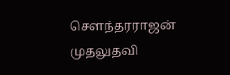சௌந்தரராஜன் முதலுதவி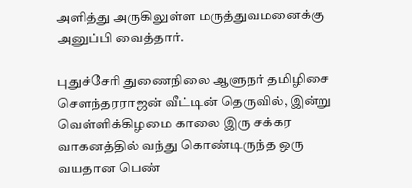அளித்து அருகிலுள்ள மருத்துவமனைக்கு அனுப்பி வைத்தார்.

புதுச்சேரி துணைநிலை ஆளுநர் தமிழிசை சௌந்தரராஜன் வீட்டின் தெருவில், இன்று வெள்ளிக்கிழமை காலை இரு சக்கர வாகனத்தில் வந்து கொண்டிருந்த ஒரு வயதான பெண்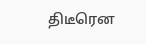திடீரென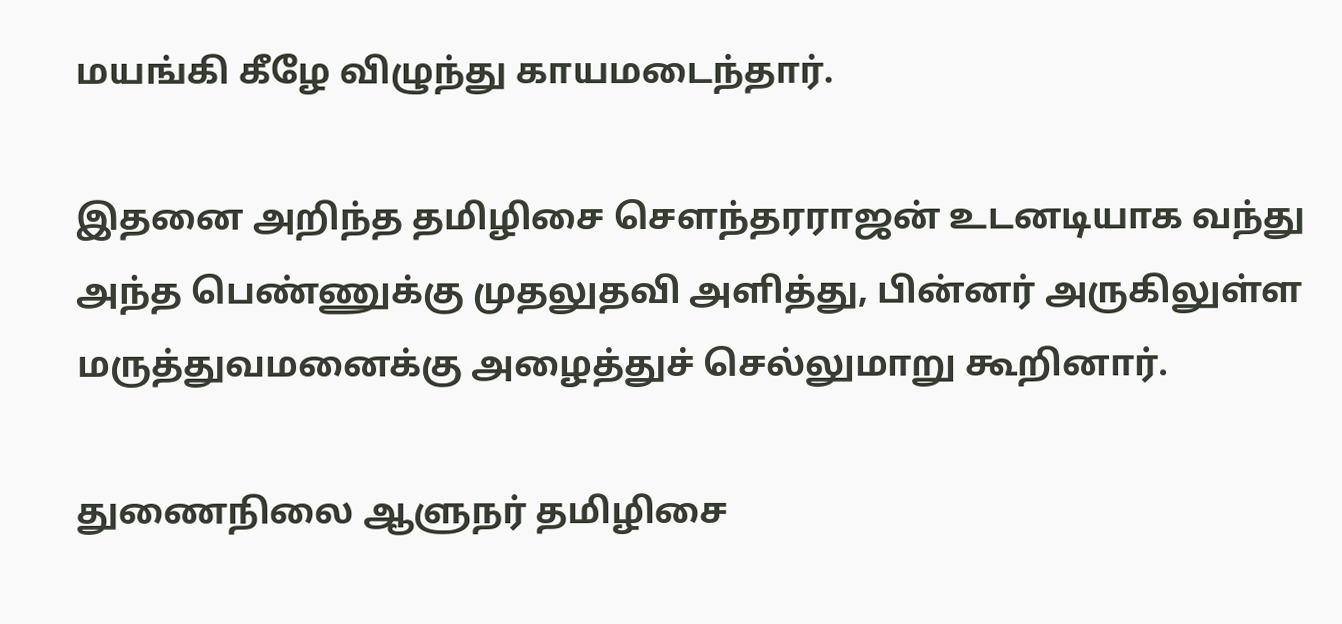மயங்கி கீழே விழுந்து காயமடைந்தார்.

இதனை அறிந்த தமிழிசை சௌந்தரராஜன் உடனடியாக வந்து அந்த பெண்ணுக்கு முதலுதவி அளித்து, பின்னர் அருகிலுள்ள மருத்துவமனைக்கு அழைத்துச் செல்லுமாறு கூறினார்.

துணைநிலை ஆளுநர் தமிழிசை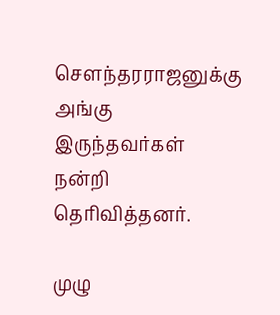சௌந்தரராஜனுக்கு அங்கு இருந்தவர்கள் நன்றி தெரிவித்தனர்.

முழு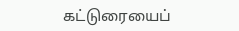கட்டுரையைப்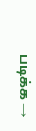படிக்க →